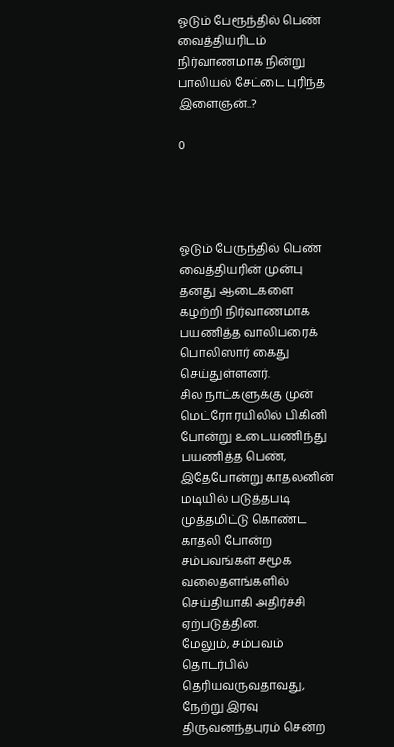ஓடும் பேரூந்தில் பெண் வைத்தியரிடம் நிர்வாணமாக நின்று பாலியல் சேட்டை புரிந்த இளைஞன்..?

0




ஓடும் பேருந்தில் பெண் வைத்தியரின் முன்பு தனது ஆடைகளை கழற்றி நிர்வாணமாக பயணித்த வாலிபரைக் பொலிஸார் கைது செய்துள்ளனர்.
சில நாட்களுக்கு முன் மெட்ரோ ரயிலில் பிகினி போன்று உடையணிந்து பயணித்த பெண், இதேபோன்று காதலனின் மடியில் படுத்தபடி முத்தமிட்டு கொண்ட காதலி போன்ற சம்பவங்கள் சமூக வலைதளங்களில் செய்தியாகி அதிர்ச்சி ஏற்படுத்தின.
மேலும், சம்பவம் தொடர்பில் தெரியவருவதாவது,
நேற்று இரவு திருவனந்தபுரம் சென்ற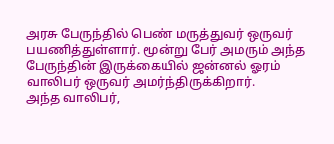அரசு பேருந்தில் பெண் மருத்துவர் ஒருவர் பயணித்துள்ளார். மூன்று பேர் அமரும் அந்த பேருந்தின் இருக்கையில் ஜன்னல் ஓரம் வாலிபர் ஒருவர் அமர்ந்திருக்கிறார்.
அந்த வாலிபர்,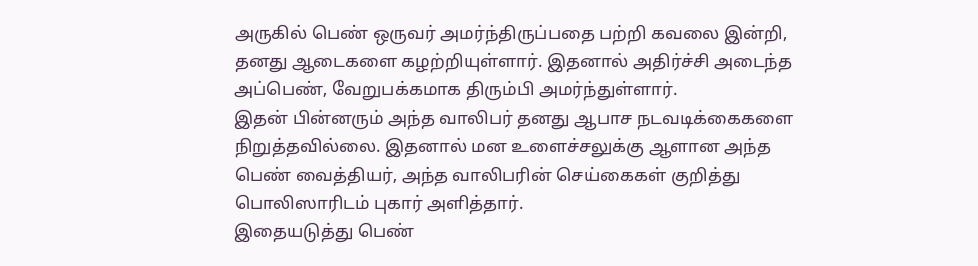அருகில் பெண் ஒருவர் அமர்ந்திருப்பதை பற்றி கவலை இன்றி, தனது ஆடைகளை கழற்றியுள்ளார். இதனால் அதிர்ச்சி அடைந்த அப்பெண், வேறுபக்கமாக திரும்பி அமர்ந்துள்ளார்.
இதன் பின்னரும் அந்த வாலிபர் தனது ஆபாச நடவடிக்கைகளை நிறுத்தவில்லை. இதனால் மன உளைச்சலுக்கு ஆளான அந்த பெண் வைத்தியர், அந்த வாலிபரின் செய்கைகள் குறித்து பொலிஸாரிடம் புகார் அளித்தார்.
இதையடுத்து பெண்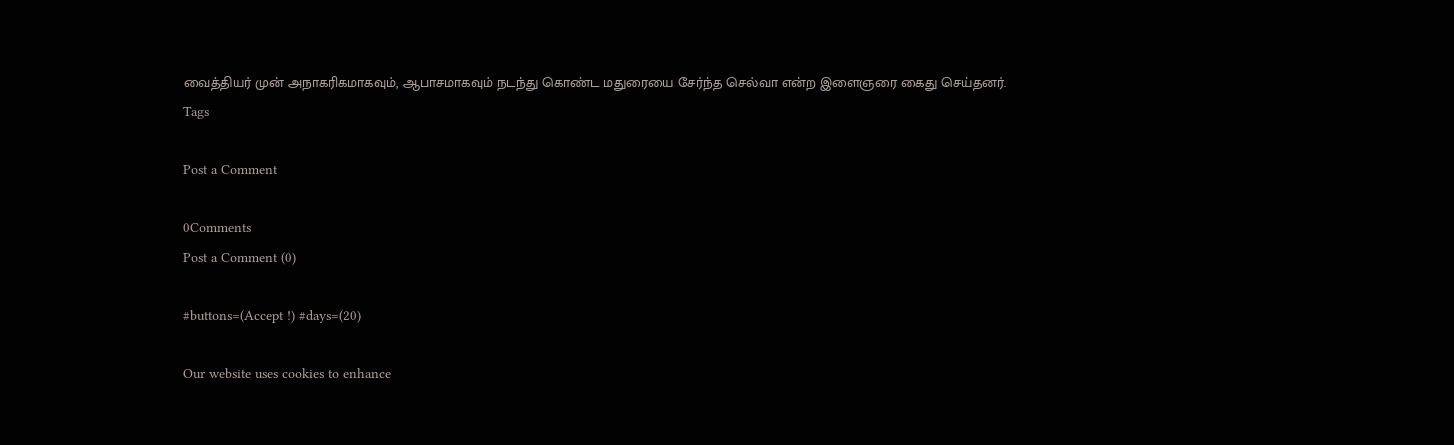வைத்தியர் முன் அநாகரிகமாகவும், ஆபாசமாகவும் நடந்து கொண்ட மதுரையை சேர்ந்த செல்வா என்ற இளைஞரை கைது செய்தனர்.
Tags

Post a Comment

0Comments
Post a Comment (0)

#buttons=(Accept !) #days=(20)

Our website uses cookies to enhance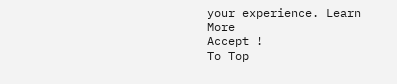your experience. Learn More
Accept !
To Top